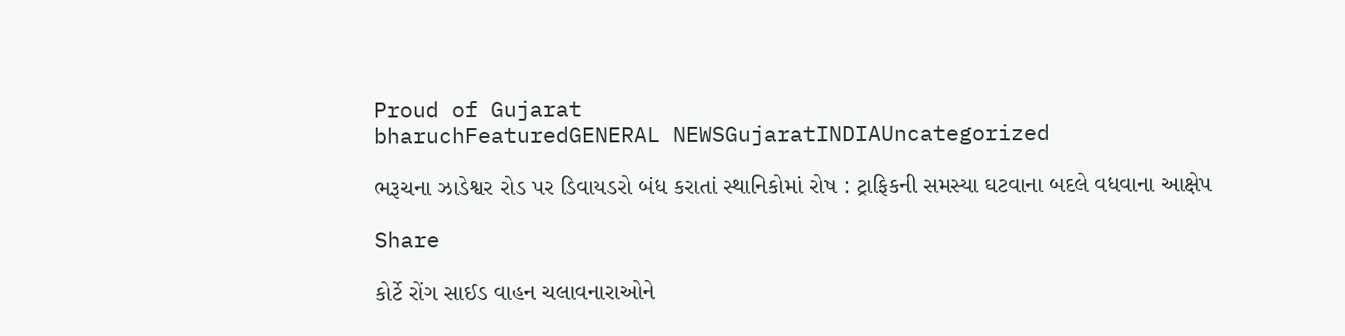Proud of Gujarat
bharuchFeaturedGENERAL NEWSGujaratINDIAUncategorized

ભરૂચના ઝાડેશ્વર રોડ પર ડિવાયડરો બંધ કરાતાં સ્થાનિકોમાં રોષ : ટ્રાફિકની સમસ્યા ઘટવાના બદલે વધવાના આક્ષેપ

Share

કોર્ટે રોંગ સાઈડ વાહન ચલાવનારાઓને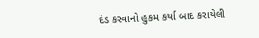દંડ કરવાનો હુકમ કર્યા બાદ કરાયેલી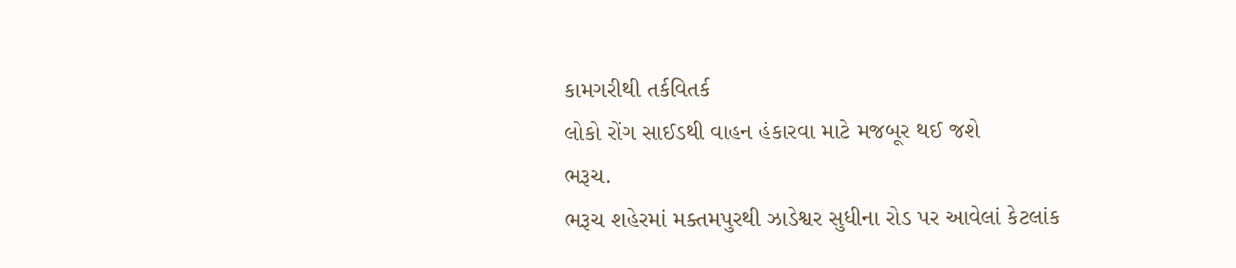કામગરીથી તર્કવિતર્ક
લોકો રોંગ સાઈડથી વાહન હંકારવા માટે મજબૂર થઈ જશે
ભરૂચ.
ભરૂચ શહેરમાં મક્તમપુરથી ઝાડેશ્વર સુધીના રોડ પર આવેલાં કેટલાંક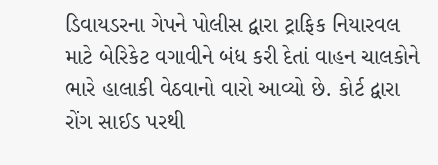ડિવાયડરના ગેપને પોલીસ દ્વારા ટ્રાફિક નિયારવલ માટે બેરિકેટ વગાવીને બંધ કરી દેતાં વાહન ચાલકોને ભારે હાલાકી વેઠવાનો વારો આવ્યો છે. કોર્ટ દ્વારા રોંગ સાઈડ પરથી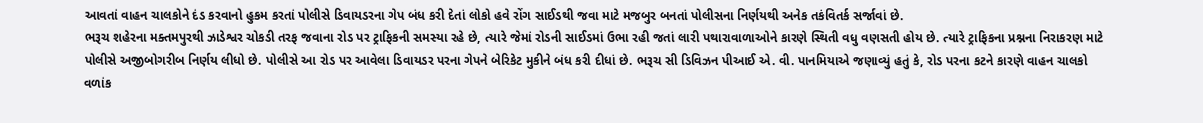આવતાં વાહન ચાલકોને દંડ કરવાનો હુકમ કરતાં પોલીસે ડિવાયડરના ગેપ બંધ કરી દેતાં લોકો હવે રોંગ સાઈડથી જવા માટે મજબુર બનતાં પોલીસના નિર્ણયથી અનેક તકંવિતર્ક સર્જાવાં છે.
ભરૂચ શહેરના મક્તમપુરથી ઝાડેશ્વર ચોકડી તરફ જવાના રોડ પર ટ્રાફિકની સમસ્યા રહે છે, ત્યારે જેમાં રોડની સાઈડમાં ઉભા રહી જતાં લારી પથારાવાળાઓને કારણે સ્થિતી વધુ વણસતી હોય છે. ત્યારે ટ્રાફિકના પ્રશ્નના નિરાકરણ માટે પોલીસે અજીબોગરીબ નિર્ણય લીધો છે. પોલીસે આ રોડ પર આવેલા ડિવાયડર પરના ગેપને બેરિકેટ મુકીને બંધ કરી દીધાં છે. ભરૂચ સી ડિવિઝન પીઆઈ એ. વી. પાનમિયાએ જણાવ્યું હતું કે, રોડ પરના કટને કારણે વાહન ચાલકો વળાંક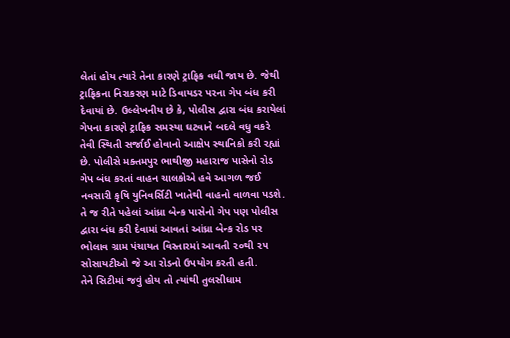લેતાં હોય ત્યારે તેના કારણે ટ્રાફિક વધી જાય છે. જેથી ટ્રાફિકના નિરાકરણ માટે ડિવાયડર પરના ગેપ બંધ કરી દેવાયાં છે. ઉલ્લેખનીય છે કે, પોલીસ દ્વારા બંધ કરાયેલાં ગેપના કારણે ટ્રાફિક સમસ્યા ઘટવાને બદલે વધુ વકરે તેવી સ્થિતી સર્જાઈ હોવાનો આક્ષેપ સ્થાનિકો કરી રહ્યાં છે. પોલીસે મક્તમપુર ભાથીજી મહારાજ પાસેનો રોડ ગેપ બંધ કરતાં વાહન ચાલકોએ હવે આગળ જઈ નવસારી કૃષિ યુનિવર્સિટી ખાતેથી વાહનો વાળવા પડશે. તે જ રીતે પહેલાં આંધ્રા બેન્ક પાસેનો ગેપ પણ પોલીસ દ્વારા બંધ કરી દેવામાં આવતાં આંધ્રા બેન્ક રોડ પર ભોલાવ ગ્રામ પંચાયત વિસ્તારમાં આવતી ૨૦થી ૨૫ સોસાયટીઓ જે આ રોડનો ઉપયોગ કરતી હતી.
તેને સિટીમાં જવું હોય તો ત્યાંથી તુલસીધામ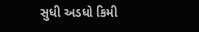સુધી અડધો કિમી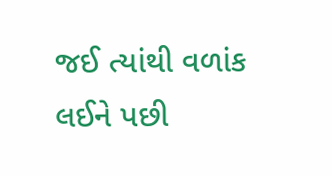જઈ ત્યાંથી વળાંક લઈને પછી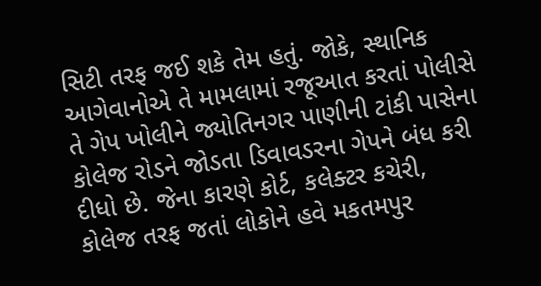સિટી તરફ જઈ શકે તેમ હતું. જોકે, સ્થાનિક આગેવાનોએ તે મામલામાં રજૂઆત કરતાં પોલીસે તે ગેપ ખોલીને જ્યોતિનગર પાણીની ટાંકી પાસેના કોલેજ રોડને જોડતા ડિવાવડરના ગેપને બંધ કરી દીધો છે. જેના કારણે કોર્ટ, કલેક્ટર કચેરી, કોલેજ તરફ જતાં લોકોને હવે મકતમપુર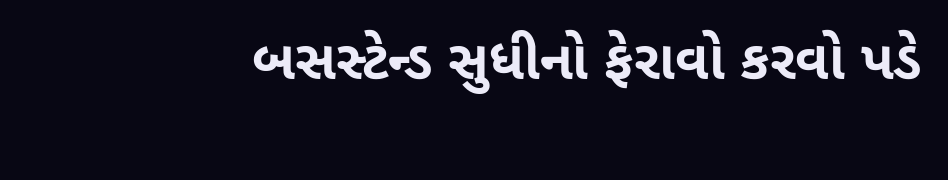બસસ્ટેન્ડ સુધીનો ફેરાવો કરવો પડે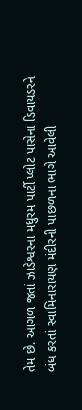તેમ છે. આગળ જતાં ઝાડેશ્વરના મધુરમ પાર્ટી પ્લોટ પાસેના ડિવાયડરને બંધ કરતાં સ્વામિનારાયણ મંદીરની પાછળના ભાગે આવેલી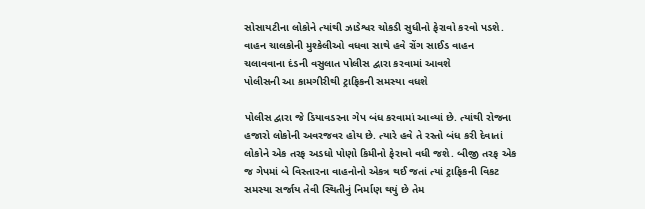સોસાયટીના લોકોને ત્યાંથી ઝાડેશ્વર ચોકડી સુધીનો ફેરાવો કરવો પડશે. વાહન ચાલકોની મુશ્કેલીઓ વધવા સાથે હવે રોંગ સાઈડ વાહન ચલાવવાના દંડની વસુલાત પોલીસ દ્વારા કરવામાં આવશે
પોલીસની આ કામગીરીથી ટ્રાફિકની સમસ્યા વધશે

પોલીસ દ્વારા જે ડિયાવડરના ગેપ બંધ કરવામાં આવ્યાં છે. ત્યાંથી રોજના હજારો લોકોની અવરજવર હોય છે. ત્યારે હવે તે રસ્તો બંધ કરી દેવાતાં લોકોને એક તરફ અડધો પોણો કિમીનો ફેરાવો વધી જશે. બીજી તરફ એક જ ગેપમાં બે વિસ્તારના વાહનોનો એકત્ર થઈ જતાં ત્યાં ટ્રાફિકની વિકટ સમસ્યા સર્જાય તેવી સ્થિતીનું નિર્માણ થયું છે તેમ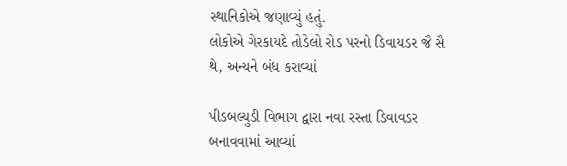સ્થાનિકોએ જણાવ્યું હતું.
લોકોએ ગેરકાયદે તોડેલો રોડ પરનો ડિવાયડર જૈ સૈ થે, અન્યને બંધ કરાવ્યાં

પીડબલ્યુડી વિભાગ દ્વારા નવા રસ્તા ડિવાવડર બનાવવામાં આવ્યાં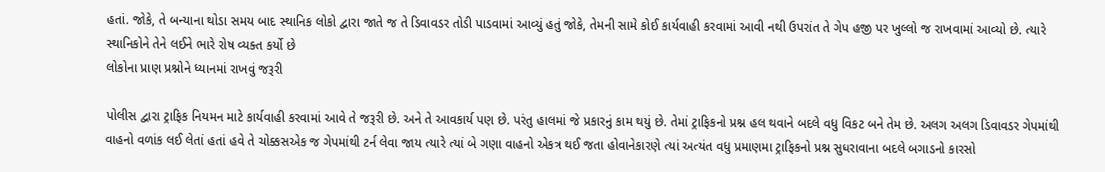હતાં. જોકે, તે બન્યાના થોડા સમય બાદ સ્થાનિક લોકો દ્વારા જાતે જ તે ડિવાવડર તોડી પાડવામાં આવ્યું હતું જોકે, તેમની સામે કોઈ કાર્યવાહી કરવામાં આવી નથી ઉપરાંત તે ગેપ હજી પર ખુલ્લો જ રાખવામાં આવ્યો છે. ત્યારે સ્થાનિકોને તેને લઈને ભારે રોષ વ્યક્ત કર્યો છે
લોકોના પ્રાણ પ્રશ્નોને ધ્યાનમાં રાખવું જરૂરી

પોલીસ દ્વારા ટ્રાફિક નિયમન માટે કાર્યવાહી કરવામાં આવે તે જરૂરી છે. અને તે આવકાર્ય પણ છે. પરંતુ હાલમાં જે પ્રકારનું કામ થયું છે. તેમાં ટ્રાફિકનો પ્રશ્ન હલ થવાને બદલે વધુ વિકટ બને તેમ છે. અલગ અલગ ડિવાવડર ગેપમાંથી વાહનો વળાંક લઈ લેતાં હતાં હવે તે ચોક્કસએક જ ગેપમાંથી ટર્ન લેવા જાય ત્યારે ત્યાં બે ગણા વાહનો એકત્ર થઈ જતા હોવાનેકારણે ત્યાં અત્યંત વધુ પ્રમાણમા ટ્રાફિકનો પ્રશ્ન સુધરાવાના બદલે બગાડનો કારસો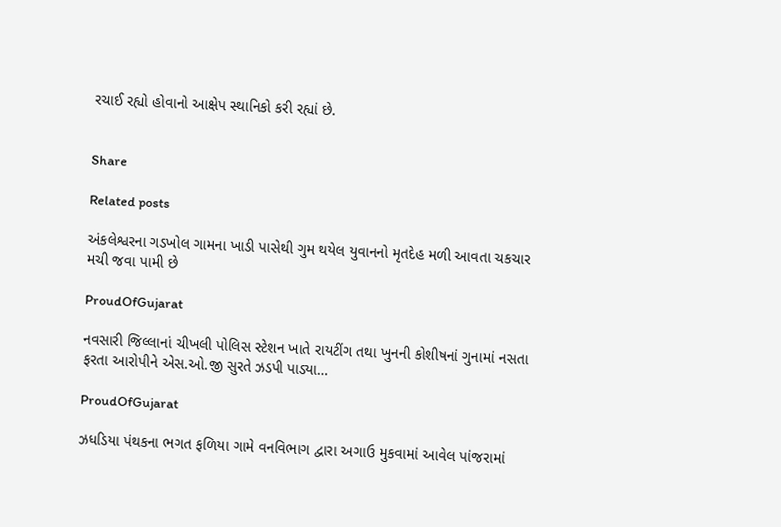રચાઈ રહ્યો હોવાનો આક્ષેપ સ્થાનિકો કરી રહ્યાં છે.


Share

Related posts

અંકલેશ્વરના ગડખોલ ગામના ખાડી પાસેથી ગુમ થયેલ યુવાનનો મૃતદેહ મળી આવતા ચકચાર મચી જવા પામી છે

ProudOfGujarat

નવસારી જિલ્લાનાં ચીખલી પોલિસ સ્ટેશન ખાતે રાયટીંગ તથા ખુનની કોશીષનાં ગુનામાં નસતા ફરતા આરોપીને એસ.ઓ.જી સુરતે ઝડપી પાડ્યા…

ProudOfGujarat

ઝધડિયા પંથકના ભગત ફળિયા ગામે વનવિભાગ દ્વારા અગાઉ મુકવામાં આવેલ પાંજરામાં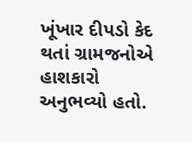ખૂંખાર દીપડો કેદ થતાં ગ્રામજનોએ હાશકારો અનુભવ્યો હતો.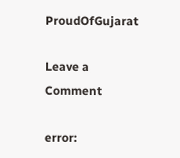ProudOfGujarat

Leave a Comment

error: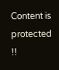Content is protected !!